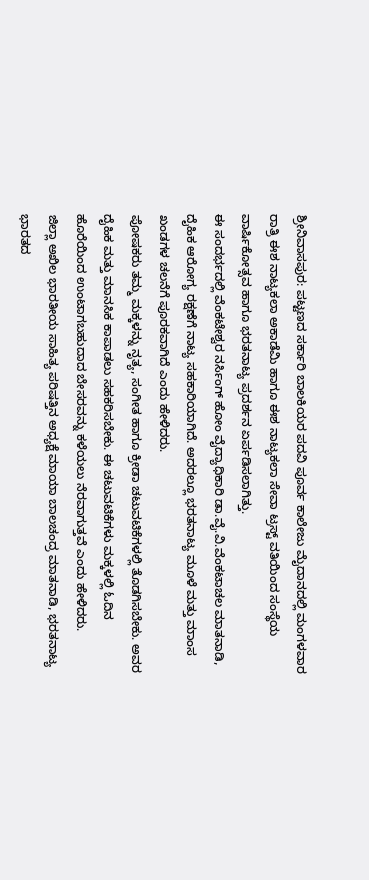ಶ್ರೀನಿವಾಸಪುರ: ಪಟ್ಟಣದ ಸರ್ಕಾರಿ ಬಾಲಕಿಯರ ಪದವಿ ಪೂರ್ವ ಕಾಲೇಜು ಮೈದಾನದಲ್ಲಿ ಮಂಗಳವಾರ ರಾತ್ರಿ ಈಶ ನಾಟ್ಯಕಲಾ ಅಕಾಡೆಮಿ ಹಾಗೂ ಈಶ ನಾಟ್ಯಕಲಾ ಸೇವಾ ಟ್ರಸ್ಟ್ ವತಿಯಿಂದ ಸಂಸ್ಥೆಯ ವಾರ್ಷಿಕೋತ್ಸವ ಹಾಗೂ ಭರತನಾಟ್ಯ ಪ್ರದರ್ಶನ ಏರ್ಪಡಿಸಲಾಗಿತ್ತು.
ಈ ಸಂದರ್ಭದಲ್ಲಿ ವೆಂಕಟೇಶ್ವರ ನರ್ಸಿಂಗ್ ಹೋಂ ವೈದ್ಯಾಧಿಕಾರಿ ಡಾ.ವೈ.ವಿ.ವೆಂಕಟಾಚಲ ಮಾತನಾಡಿ, ದೈಹಿಕ ಆರೋಗ್ಯ ರಕ್ಷಣೆಗೆ ನಾಟ್ಯ ಸಹಕಾರಿಯಾಗಿದೆ. ಅದರಲ್ಲೂ ಭರತನಾಟ್ಯ ಮೂಳೆ ಮತ್ತು ಮಾಂಸ ಖಂಡಗಳ ಚಲನೆಗೆ ಪೂರಕವಾಗಿದೆ ಎಂದು ಹೇಳಿದರು.
ಪೋಷಕರು ತಮ್ಮ ಮಕ್ಕಳನ್ನು ನೃತ್ಯ, ಸಂಗೀತ ಹಾಗೂ ಕ್ರೀಡಾ ಚಟುವಟಿಕೆಗಳಲ್ಲಿ ತೊಡಗಿಸಬೇಕು. ಅವರ ದೈಹಿಕ ಮತ್ತು ಮಾನಸಿಕ ಕಾಪಾಡಲು ಸಹಕರಿಸಬೇಕು. ಈ ಚಟುವಟಿಕೆಗಳು ಮಕ್ಕಳಲ್ಲಿ ಓದಿನ ಹೊರೆಯಿಂದ ಉಂಟಾಗಬಹುದಾದ ಬೇಸರವನ್ನು ಕಳೆಯಲು ನೆರವಾಗುತ್ತವೆ ಎಂದು ಹೇಳಿದರು.
ಜಿಲ್ಲಾ ಅಖಿಲ ಭಾರತೀಯ ಸಾಹಿತ್ಯ ಪರಿಷತ್ತಿನ ಅಧ್ಯಕ್ಷೆ ಮಾಯಾ ಬಾಲಚಂದ್ರ ಮಾತನಾಡಿ, ಭರತನಾಟ್ಯ ಭಾರತದ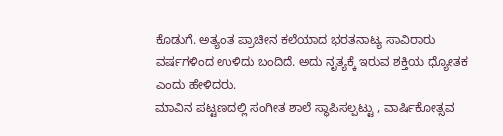ಕೊಡುಗೆ. ಅತ್ಯಂತ ಪ್ರಾಚೀನ ಕಲೆಯಾದ ಭರತನಾಟ್ಯ ಸಾವಿರಾರು ವರ್ಷಗಳಿಂದ ಉಳಿದು ಬಂದಿದೆ. ಅದು ನೃತ್ಯಕ್ಕೆ ಇರುವ ಶಕ್ತಿಯ ಧ್ಯೋತಕ ಎಂದು ಹೇಳಿದರು.
ಮಾವಿನ ಪಟ್ಟಣದಲ್ಲಿ ಸಂಗೀತ ಶಾಲೆ ಸ್ಥಾಪಿಸಲ್ಪಟ್ಟು , ವಾರ್ಷಿಕೋತ್ಸವ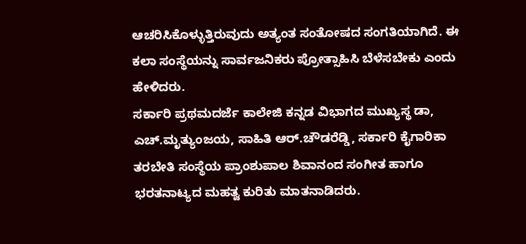ಆಚರಿಸಿಕೊಳ್ಳುತ್ತಿರುವುದು ಅತ್ಯಂತ ಸಂತೋಷದ ಸಂಗತಿಯಾಗಿದೆ. ಈ ಕಲಾ ಸಂಸ್ಥೆಯನ್ನು ಸಾರ್ವಜನಿಕರು ಪ್ರೋತ್ಸಾಹಿಸಿ ಬೆಳೆಸಬೇಕು ಎಂದು ಹೇಳಿದರು.
ಸರ್ಕಾರಿ ಪ್ರಥಮದರ್ಜೆ ಕಾಲೇಜಿ ಕನ್ನಡ ವಿಭಾಗದ ಮುಖ್ಯಸ್ಥ ಡಾ, ಎಚ್.ಮೃತ್ಯುಂಜಯ, ಸಾಹಿತಿ ಆರ್.ಚೌಡರೆಡ್ಡಿ, ಸರ್ಕಾರಿ ಕೈಗಾರಿಕಾ ತರಬೇತಿ ಸಂಸ್ಥೆಯ ಪ್ರಾಂಶುಪಾಲ ಶಿವಾನಂದ ಸಂಗೀತ ಹಾಗೂ ಭರತನಾಟ್ಯದ ಮಹತ್ವ ಕುರಿತು ಮಾತನಾಡಿದರು.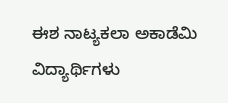ಈಶ ನಾಟ್ಯಕಲಾ ಅಕಾಡೆಮಿ ವಿದ್ಯಾರ್ಥಿಗಳು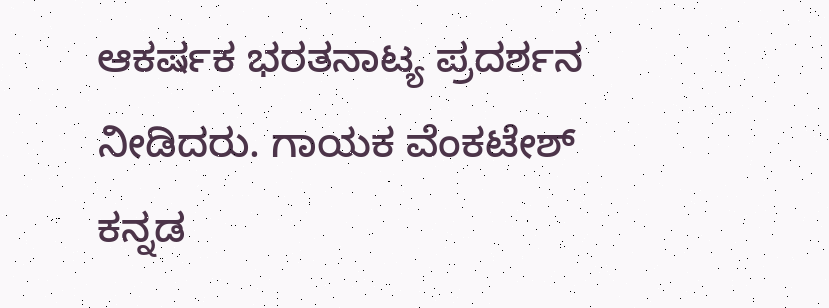ಆಕರ್ಷಕ ಭರತನಾಟ್ಯ ಪ್ರದರ್ಶನ ನೀಡಿದರು. ಗಾಯಕ ವೆಂಕಟೇಶ್ ಕನ್ನಡ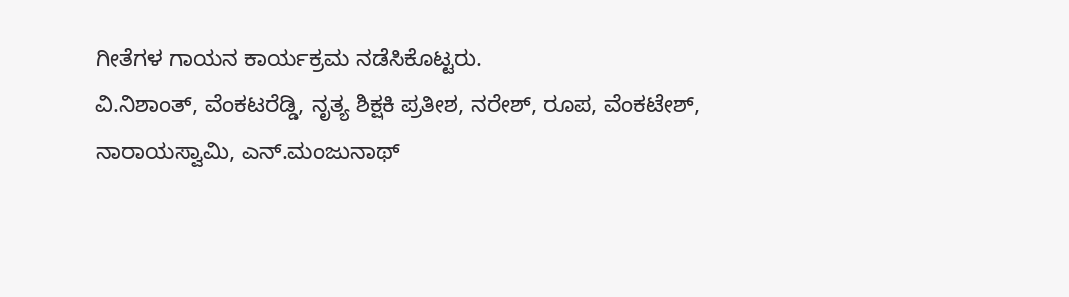ಗೀತೆಗಳ ಗಾಯನ ಕಾರ್ಯಕ್ರಮ ನಡೆಸಿಕೊಟ್ಟರು.
ವಿ.ನಿಶಾಂತ್, ವೆಂಕಟರೆಡ್ಡಿ, ನೃತ್ಯ ಶಿಕ್ಷಕಿ ಪ್ರತೀಶ, ನರೇಶ್, ರೂಪ, ವೆಂಕಟೇಶ್, ನಾರಾಯಸ್ವಾಮಿ, ಎನ್.ಮಂಜುನಾಥ್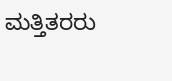ಮತ್ತಿತರರು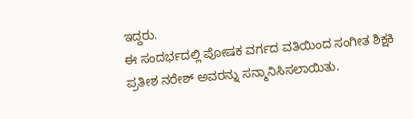ಇದ್ದರು.
ಈ ಸಂದರ್ಭದಲ್ಲಿ ಪೋಷಕ ವರ್ಗದ ವತಿಯಿಂದ ಸಂಗೀತ ಶಿಕ್ಷಕಿ ಪ್ರತೀಶ ನರೇಶ್ ಅವರನ್ನು ಸನ್ಮಾನಿಸಿಸಲಾಯಿತು.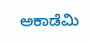ಅಕಾಡೆಮಿ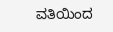ವತಿಯಿಂದ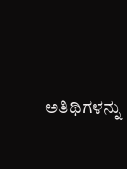ಅತಿಥಿಗಳನ್ನು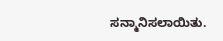ಸನ್ಮಾನಿಸಲಾಯಿತು.